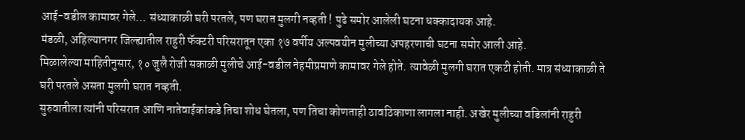आई-वडील कामावर गेले… संध्याकाळी घरी परतले, पण घरात मुलगी नव्हती ! पुढे समोर आलेली घटना धक्कादायक आहे.
मंडळी, अहिल्यानगर जिल्ह्यातील राहुरी फॅक्टरी परिसरातून एका १७ वर्षीय अल्पवयीन मुलीच्या अपहरणाची घटना समोर आली आहे.
मिळालेल्या माहितीनुसार, १० जुलै रोजी सकाळी मुलीचे आई-वडील नेहमीप्रमाणे कामावर गेले होते. त्यावेळी मुलगी घरात एकटी होती. मात्र संध्याकाळी ते घरी परतले असता मुलगी घरात नव्हती.
सुरुवातीला त्यांनी परिसरात आणि नातेवाईकांकडे तिचा शोध घेतला, पण तिचा कोणताही ठावठिकाणा लागला नाही. अखेर मुलीच्या वडिलांनी राहुरी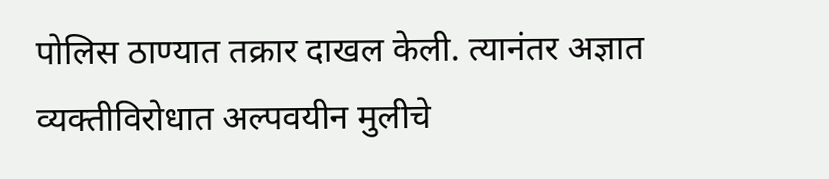पोलिस ठाण्यात तक्रार दाखल केली. त्यानंतर अज्ञात व्यक्तीविरोधात अल्पवयीन मुलीचे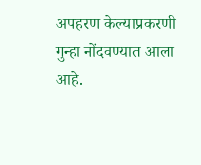अपहरण केल्याप्रकरणी गुन्हा नोंदवण्यात आला आहे.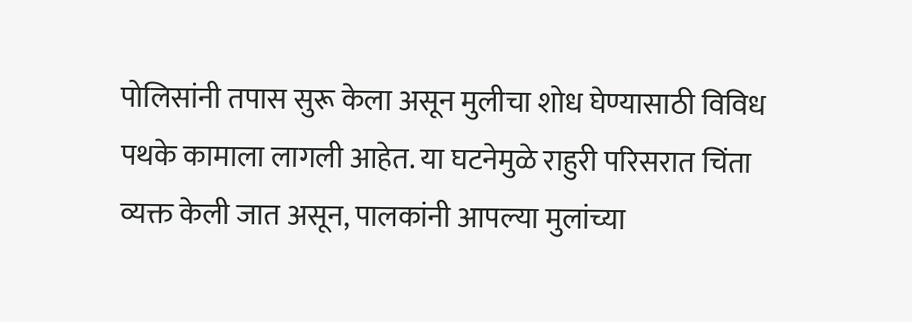पोलिसांनी तपास सुरू केला असून मुलीचा शोध घेण्यासाठी विविध पथके कामाला लागली आहेत. या घटनेमुळे राहुरी परिसरात चिंता व्यक्त केली जात असून, पालकांनी आपल्या मुलांच्या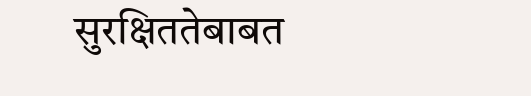सुरक्षिततेबाबत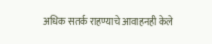अधिक सतर्क राहण्याचे आवाहनही केले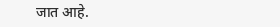जात आहे.